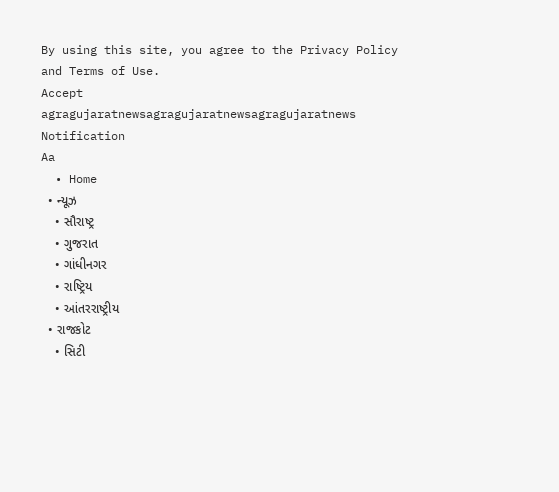By using this site, you agree to the Privacy Policy and Terms of Use.
Accept
agragujaratnewsagragujaratnewsagragujaratnews
Notification
Aa
  • Home
  • ન્યૂઝ
    • સૌરાષ્ટ્ર
    • ગુજરાત
    • ગાંધીનગર
    • રાષ્ટ્રિય
    • આંતરરાષ્ટ્રીય
  • રાજકોટ
    • સિટી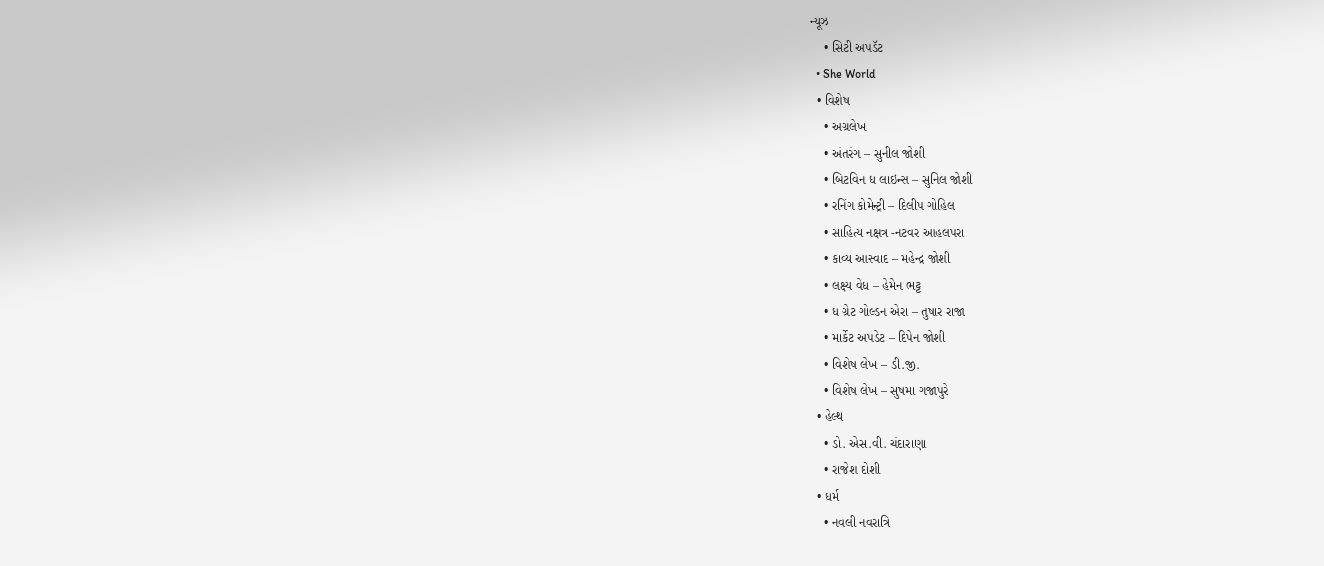ન્યૂઝ
    • સિટી અપડૅટ
  • She World
  • વિશેષ
    • અગ્રલેખ
    • અંતરંગ – સુનીલ જોશી
    • બિટવિન ધ લાઇન્સ – સુનિલ જોશી
    • રનિંગ કોમેન્ટ્રી – દિલીપ ગોહિલ
    • સાહિત્ય નક્ષત્ર -નટવર આહલપરા
    • કાવ્ય આસ્વાદ – મહેન્દ્ર જોશી
    • લક્ષ્ય વેધ – હેમેન ભટ્ટ
    • ધ ગ્રેટ ગોલ્ડન એરા – તુષાર રાજા
    • માર્કેટ અપડેટ – દિપેન જોશી
    • વિશેષ લેખ – ડી.જી.
    • વિશેષ લેખ – સુષમા ગજાપુરે
  • હેલ્થ
    • ડો. એસ.વી. ચંદારાણા
    • રાજેશ દોશી
  • ધર્મ
    • નવલી નવરાત્રિ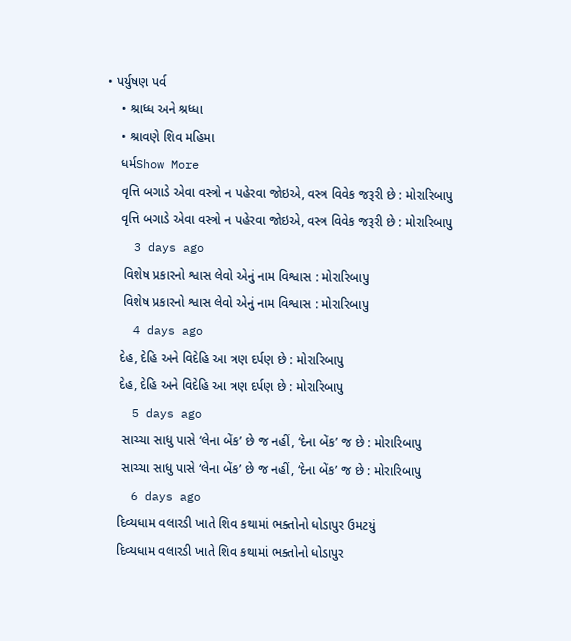• પર્યુષણ પર્વ
    • શ્રાધ્ધ અને શ્રધ્ધા
    • શ્રાવણે શિવ મહિમા
    ધર્મShow More
    વૃત્તિ બગાડે એવા વસ્ત્રો ન પહેરવા જોઇએ, વસ્ત્ર વિવેક જરૂરી છે : મોરારિબાપુ
    વૃત્તિ બગાડે એવા વસ્ત્રો ન પહેરવા જોઇએ, વસ્ત્ર વિવેક જરૂરી છે : મોરારિબાપુ
    3 days ago
     વિશેષ પ્રકારનો શ્વાસ લેવો એનું નામ વિશ્વાસ : મોરારિબાપુ
     વિશેષ પ્રકારનો શ્વાસ લેવો એનું નામ વિશ્વાસ : મોરારિબાપુ
    4 days ago
    દેહ, દેહિ અને વિદેહિ આ ત્રણ દર્પણ છે : મોરારિબાપુ
    દેહ, દેહિ અને વિદેહિ આ ત્રણ દર્પણ છે : મોરારિબાપુ
    5 days ago
     સાચ્ચા સાધુ પાસે ‘લેના બેંક’ છે જ નહીં, ‘દેના બેંક’ જ છે : મોરારિબાપુ
     સાચ્ચા સાધુ પાસે ‘લેના બેંક’ છે જ નહીં, ‘દેના બેંક’ જ છે : મોરારિબાપુ
    6 days ago
    દિવ્યધામ વલારડી ખાતે શિવ કથામાં ભક્તોનો ધોડાપુર ઉમટયું
    દિવ્યધામ વલારડી ખાતે શિવ કથામાં ભક્તોનો ધોડાપુર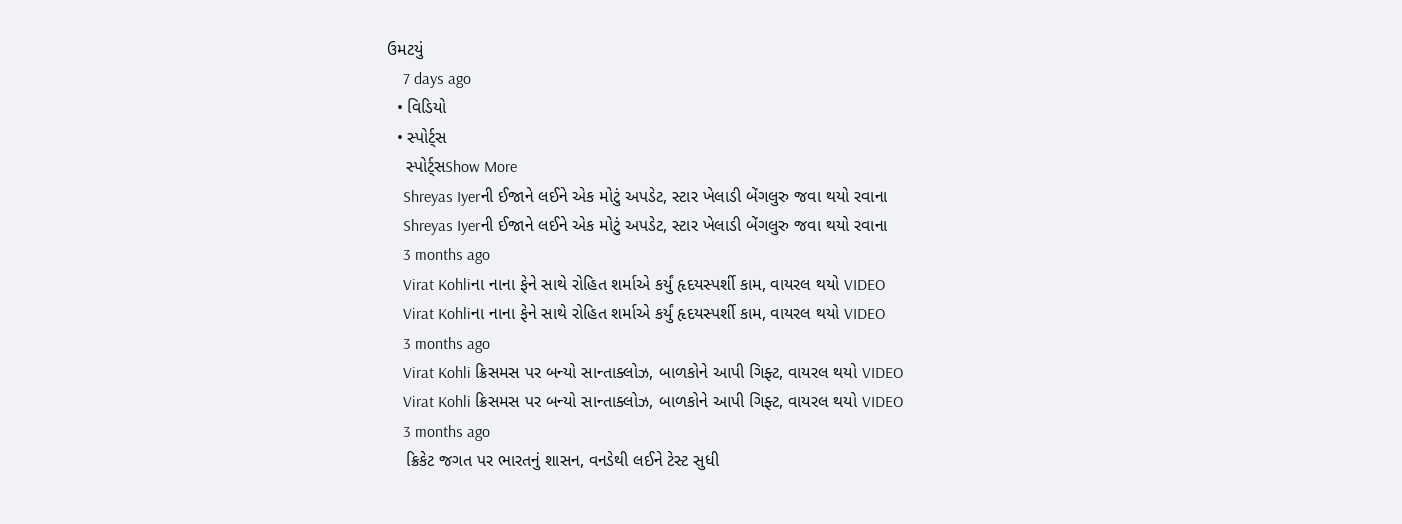ઉમટયું
    7 days ago
  • વિડિયો
  • સ્પોર્ટ્સ
    સ્પોર્ટ્સShow More
    Shreyas Iyerની ઈજાને લઈને એક મોટું અપડેટ, સ્ટાર ખેલાડી બેંગલુરુ જવા થયો રવાના
    Shreyas Iyerની ઈજાને લઈને એક મોટું અપડેટ, સ્ટાર ખેલાડી બેંગલુરુ જવા થયો રવાના
    3 months ago
    Virat Kohliના નાના ફેને સાથે રોહિત શર્માએ કર્યું હૃદયસ્પર્શી કામ, વાયરલ થયો VIDEO
    Virat Kohliના નાના ફેને સાથે રોહિત શર્માએ કર્યું હૃદયસ્પર્શી કામ, વાયરલ થયો VIDEO
    3 months ago
    Virat Kohli ક્રિસમસ પર બન્યો સાન્તાક્લોઝ, બાળકોને આપી ગિફ્ટ, વાયરલ થયો VIDEO
    Virat Kohli ક્રિસમસ પર બન્યો સાન્તાક્લોઝ, બાળકોને આપી ગિફ્ટ, વાયરલ થયો VIDEO
    3 months ago
    ક્રિકેટ જગત પર ભારતનું શાસન, વનડેથી લઈને ટેસ્ટ સુધી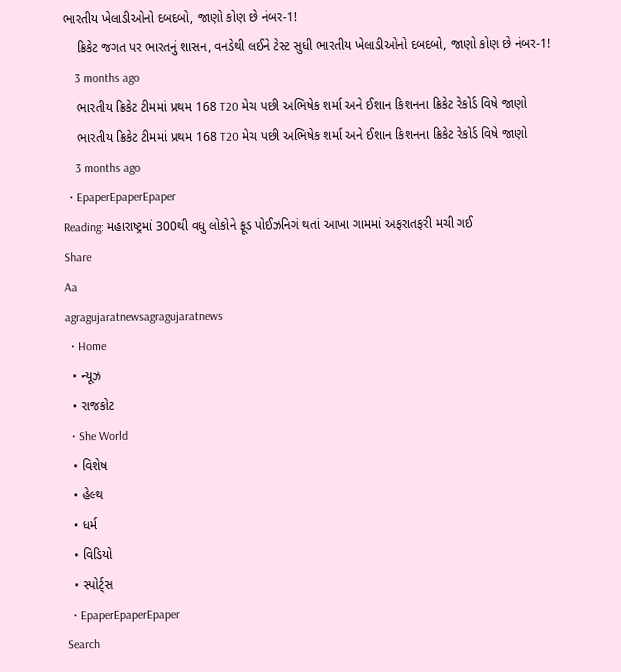ભારતીય ખેલાડીઓનો દબદબો, જાણો કોણ છે નંબર-1!
    ક્રિકેટ જગત પર ભારતનું શાસન, વનડેથી લઈને ટેસ્ટ સુધી ભારતીય ખેલાડીઓનો દબદબો, જાણો કોણ છે નંબર-1!
    3 months ago
    ભારતીય ક્રિકેટ ટીમમાં પ્રથમ 168 T20 મેચ પછી અભિષેક શર્મા અને ઈશાન કિશનના ક્રિકેટ રેકોર્ડ વિષે જાણો
    ભારતીય ક્રિકેટ ટીમમાં પ્રથમ 168 T20 મેચ પછી અભિષેક શર્મા અને ઈશાન કિશનના ક્રિકેટ રેકોર્ડ વિષે જાણો
    3 months ago
  • EpaperEpaperEpaper
Reading: મહારાષ્ટ્રમાં 300થી વધુ લોકોને ફૂડ પોઈઝનિગં થતાં આખા ગામમાં અફરાતફરી મચી ગઈ
Share
Aa
agragujaratnewsagragujaratnews
  • Home
  • ન્યૂઝ
  • રાજકોટ
  • She World
  • વિશેષ
  • હેલ્થ
  • ધર્મ
  • વિડિયો
  • સ્પોર્ટ્સ
  • EpaperEpaperEpaper
Search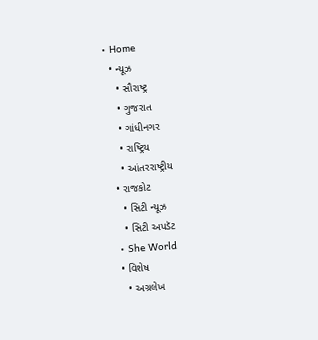• Home
  • ન્યૂઝ
    • સૌરાષ્ટ્ર
    • ગુજરાત
    • ગાંધીનગર
    • રાષ્ટ્રિય
    • આંતરરાષ્ટ્રીય
  • રાજકોટ
    • સિટી ન્યૂઝ
    • સિટી અપડૅટ
  • She World
  • વિશેષ
    • અગ્રલેખ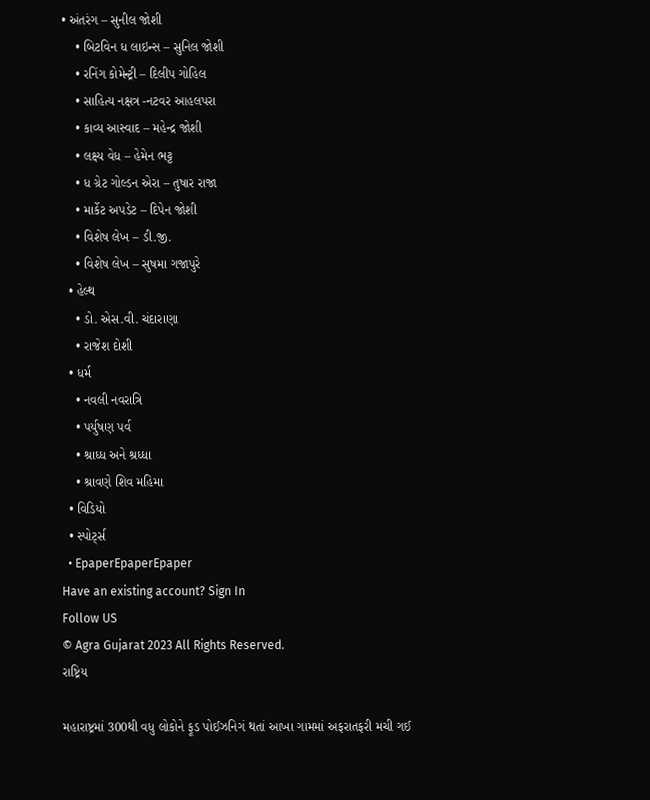• અંતરંગ – સુનીલ જોશી
    • બિટવિન ધ લાઇન્સ – સુનિલ જોશી
    • રનિંગ કોમેન્ટ્રી – દિલીપ ગોહિલ
    • સાહિત્ય નક્ષત્ર -નટવર આહલપરા
    • કાવ્ય આસ્વાદ – મહેન્દ્ર જોશી
    • લક્ષ્ય વેધ – હેમેન ભટ્ટ
    • ધ ગ્રેટ ગોલ્ડન એરા – તુષાર રાજા
    • માર્કેટ અપડેટ – દિપેન જોશી
    • વિશેષ લેખ – ડી.જી.
    • વિશેષ લેખ – સુષમા ગજાપુરે
  • હેલ્થ
    • ડો. એસ.વી. ચંદારાણા
    • રાજેશ દોશી
  • ધર્મ
    • નવલી નવરાત્રિ
    • પર્યુષણ પર્વ
    • શ્રાધ્ધ અને શ્રધ્ધા
    • શ્રાવણે શિવ મહિમા
  • વિડિયો
  • સ્પોર્ટ્સ
  • EpaperEpaperEpaper
Have an existing account? Sign In
Follow US
© Agra Gujarat 2023 All Rights Reserved.
રાષ્ટ્રિય

મહારાષ્ટ્રમાં 300થી વધુ લોકોને ફૂડ પોઈઝનિગં થતાં આખા ગામમાં અફરાતફરી મચી ગઈ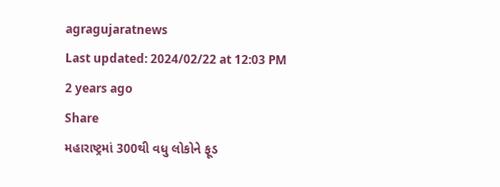agragujaratnews
Last updated: 2024/02/22 at 12:03 PM
2 years ago
Share
મહારાષ્ટ્રમાં 300થી વધુ લોકોને ફૂડ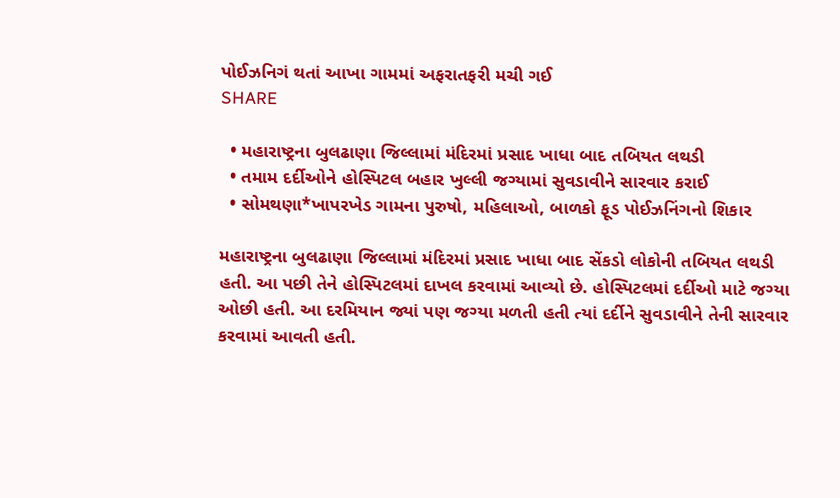પોઈઝનિગં થતાં આખા ગામમાં અફરાતફરી મચી ગઈ
SHARE

  • મહારાષ્ટ્રના બુલઢાણા જિલ્લામાં મંદિરમાં પ્રસાદ ખાધા બાદ તબિયત લથડી
  • તમામ દર્દીઓને હોસ્પિટલ બહાર ખુલ્લી જગ્યામાં સુવડાવીને સારવાર કરાઈ
  • સોમથણા*ખાપરખેડ ગામના પુરુષો, મહિલાઓ, બાળકો ફૂડ પોઈઝનિંગનો શિકાર

મહારાષ્ટ્રના બુલઢાણા જિલ્લામાં મંદિરમાં પ્રસાદ ખાધા બાદ સેંકડો લોકોની તબિયત લથડી હતી. આ પછી તેને હોસ્પિટલમાં દાખલ કરવામાં આવ્યો છે. હોસ્પિટલમાં દર્દીઓ માટે જગ્યા ઓછી હતી. આ દરમિયાન જ્યાં પણ જગ્યા મળતી હતી ત્યાં દર્દીને સુવડાવીને તેની સારવાર કરવામાં આવતી હતી.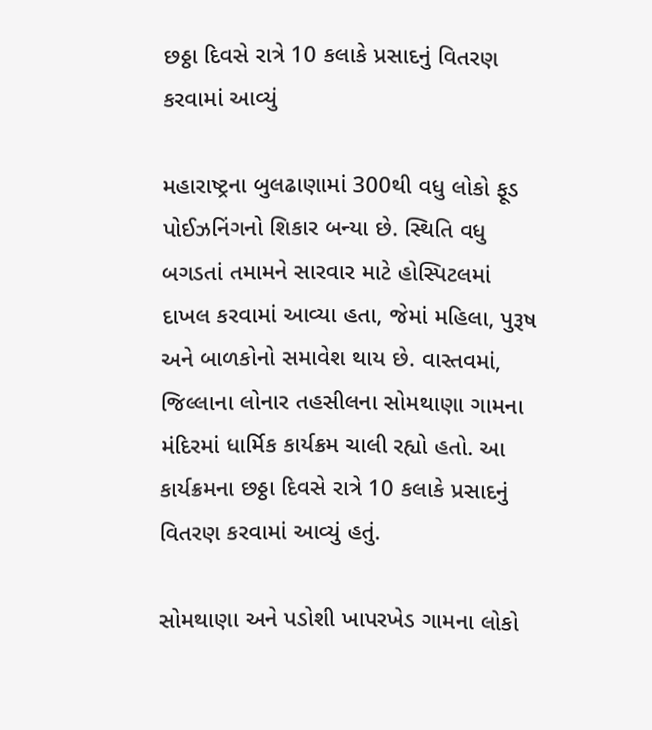છઠ્ઠા દિવસે રાત્રે 10 કલાકે પ્રસાદનું વિતરણ કરવામાં આવ્યું

મહારાષ્ટ્રના બુલઢાણામાં 300થી વધુ લોકો ફૂડ પોઈઝનિંગનો શિકાર બન્યા છે. સ્થિતિ વધુ બગડતાં તમામને સારવાર માટે હોસ્પિટલમાં દાખલ કરવામાં આવ્યા હતા, જેમાં મહિલા, પુરૂષ અને બાળકોનો સમાવેશ થાય છે. વાસ્તવમાં, જિલ્લાના લોનાર તહસીલના સોમથાણા ગામના મંદિરમાં ધાર્મિક કાર્યક્રમ ચાલી રહ્યો હતો. આ કાર્યક્રમના છઠ્ઠા દિવસે રાત્રે 10 કલાકે પ્રસાદનું વિતરણ કરવામાં આવ્યું હતું.

સોમથાણા અને પડોશી ખાપરખેડ ગામના લોકો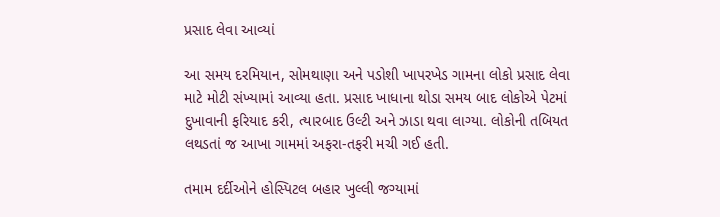પ્રસાદ લેવા આવ્યાં

આ સમય દરમિયાન, સોમથાણા અને પડોશી ખાપરખેડ ગામના લોકો પ્રસાદ લેવા માટે મોટી સંખ્યામાં આવ્યા હતા. પ્રસાદ ખાધાના થોડા સમય બાદ લોકોએ પેટમાં દુખાવાની ફરિયાદ કરી, ત્યારબાદ ઉલ્ટી અને ઝાડા થવા લાગ્યા. લોકોની તબિયત લથડતાં જ આખા ગામમાં અફરા-તફરી મચી ગઈ હતી.

તમામ દર્દીઓને હોસ્પિટલ બહાર ખુલ્લી જગ્યામાં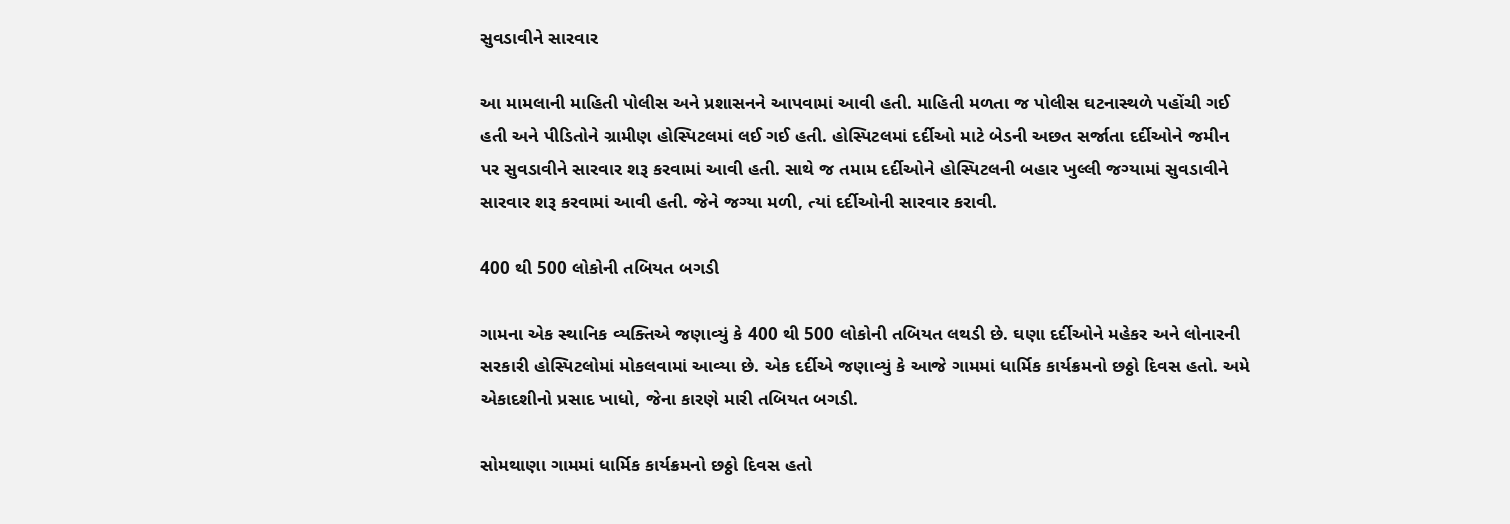સુવડાવીને સારવાર

આ મામલાની માહિતી પોલીસ અને પ્રશાસનને આપવામાં આવી હતી. માહિતી મળતા જ પોલીસ ઘટનાસ્થળે પહોંચી ગઈ હતી અને પીડિતોને ગ્રામીણ હોસ્પિટલમાં લઈ ગઈ હતી. હોસ્પિટલમાં દર્દીઓ માટે બેડની અછત સર્જાતા દર્દીઓને જમીન પર સુવડાવીને સારવાર શરૂ કરવામાં આવી હતી. સાથે જ તમામ દર્દીઓને હોસ્પિટલની બહાર ખુલ્લી જગ્યામાં સુવડાવીને સારવાર શરૂ કરવામાં આવી હતી. જેને જગ્યા મળી, ત્યાં દર્દીઓની સારવાર કરાવી.

400 થી 500 લોકોની તબિયત બગડી

ગામના એક સ્થાનિક વ્યક્તિએ જણાવ્યું કે 400 થી 500 લોકોની તબિયત લથડી છે. ઘણા દર્દીઓને મહેકર અને લોનારની સરકારી હોસ્પિટલોમાં મોકલવામાં આવ્યા છે. એક દર્દીએ જણાવ્યું કે આજે ગામમાં ધાર્મિક કાર્યક્રમનો છઠ્ઠો દિવસ હતો. અમે એકાદશીનો પ્રસાદ ખાધો, જેના કારણે મારી તબિયત બગડી.

સોમથાણા ગામમાં ધાર્મિક કાર્યક્રમનો છઠ્ઠો દિવસ હતો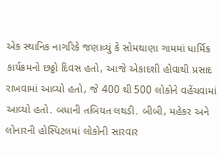એક સ્થાનિક નાગરિકે જણાવ્યું કે સોમથાણા ગામમાં ધાર્મિક કાર્યક્રમનો છઠ્ઠો દિવસ હતો, આજે એકાદશી હોવાથી પ્રસાદ રાખવામાં આવ્યો હતો, જે 400 થી 500 લોકોને વહેંચવામાં આવ્યો હતો. બધાની તબિયત લથડી. બીબી, મહેકર અને લોનારની હોસ્પિટલમાં લોકોની સારવાર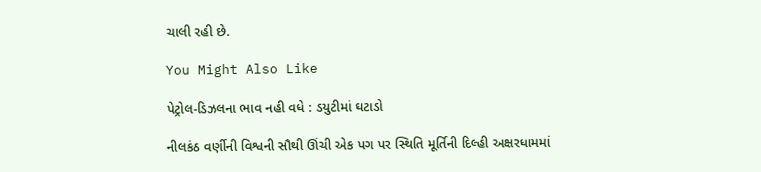ચાલી રહી છે.

You Might Also Like

પેટ્રોલ-ડિઝલના ભાવ નહી વધે : ડયુટીમાં ઘટાડો

નીલકંઠ વર્ણીની વિશ્વની સૌથી ઊંચી એક પગ પર સ્થિતિ મૂર્તિની દિલ્હી અક્ષરધામમાં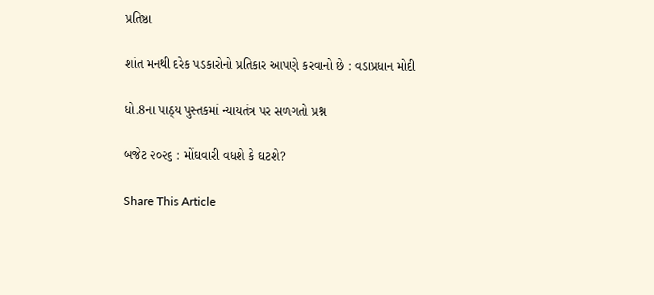પ્રતિષ્ઠા

શાંત મનથી દરેક પડકારોનો પ્રતિકાર આપણે કરવાનો છે : વડાપ્રધાન મોદી

ધો.8ના પાઠ્ય પુસ્તકમાં ન્યાયતંત્ર પર સળગતો પ્રશ્ન

બજેટ ૨૦૨૬ : મોંઘવારી વધશે કે ઘટશે?

Share This Article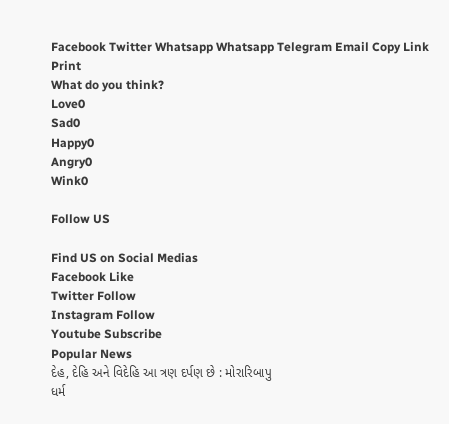Facebook Twitter Whatsapp Whatsapp Telegram Email Copy Link Print
What do you think?
Love0
Sad0
Happy0
Angry0
Wink0

Follow US

Find US on Social Medias
Facebook Like
Twitter Follow
Instagram Follow
Youtube Subscribe
Popular News
દેહ, દેહિ અને વિદેહિ આ ત્રણ દર્પણ છે : મોરારિબાપુ
ધર્મ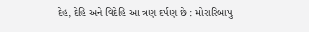દેહ, દેહિ અને વિદેહિ આ ત્રણ દર્પણ છે : મોરારિબાપુ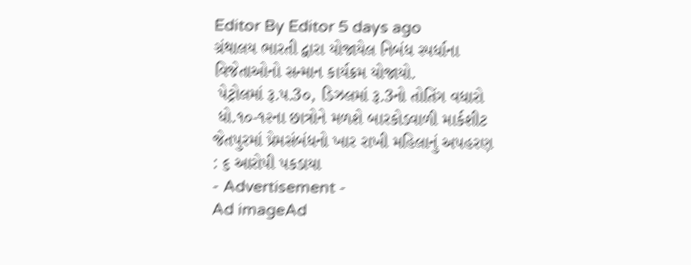Editor By Editor 5 days ago
ગ્રંથાલય ભારતી દ્વારા યોજાયેલ નિબંધ સ્પર્ધાના વિજેતાઓનો સન્માન કાર્યક્રમ યોજાયો.
 પેટ્રોલમાં રૂ.પ.3૦, ડિઝલમાં રૂ.3નો તોતિંગ વધારો
 ધો.૧૦-૧૨ના છાત્રોને મળશે બારકોડવાળી માર્કશીટ
જેતપુરમાં પ્રેમસંબંધનો ખાર રાખી મહિલાનું અપહરણ : ૬ આરોપી પકડાયા
- Advertisement -
Ad imageAd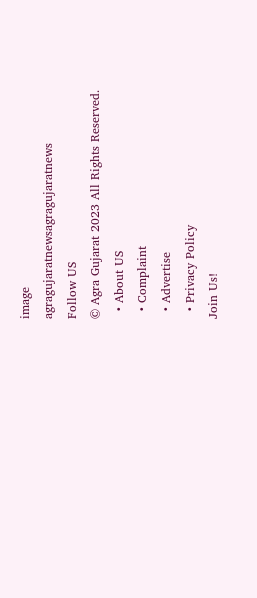image
agragujaratnewsagragujaratnews
Follow US
© Agra Gujarat 2023 All Rights Reserved.
  • About US
  • Complaint
  • Advertise
  • Privacy Policy
Join Us!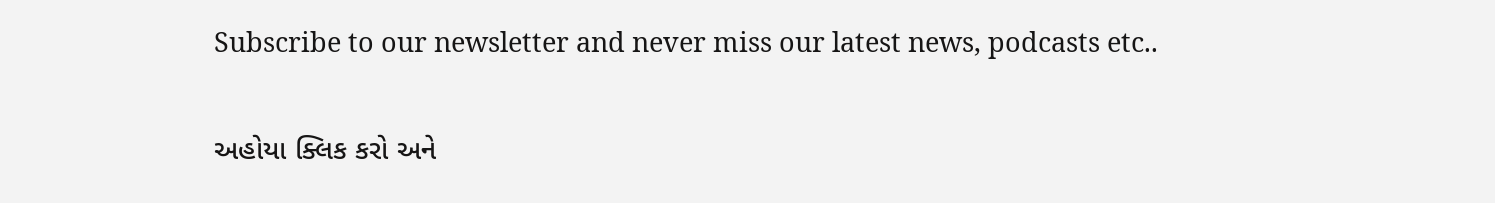Subscribe to our newsletter and never miss our latest news, podcasts etc..

અહોયા ક્લિક કરો અને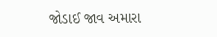જોડાઈ જાવ અમારા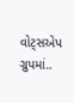વોટ્સએપ ગ્રુપમાં..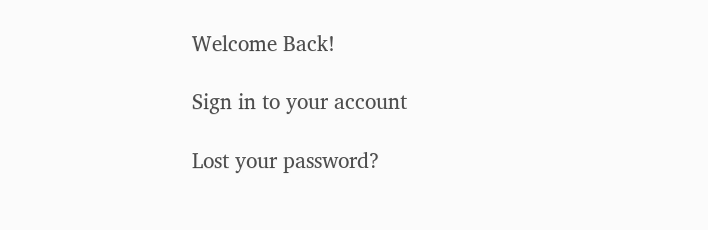Welcome Back!

Sign in to your account

Lost your password?